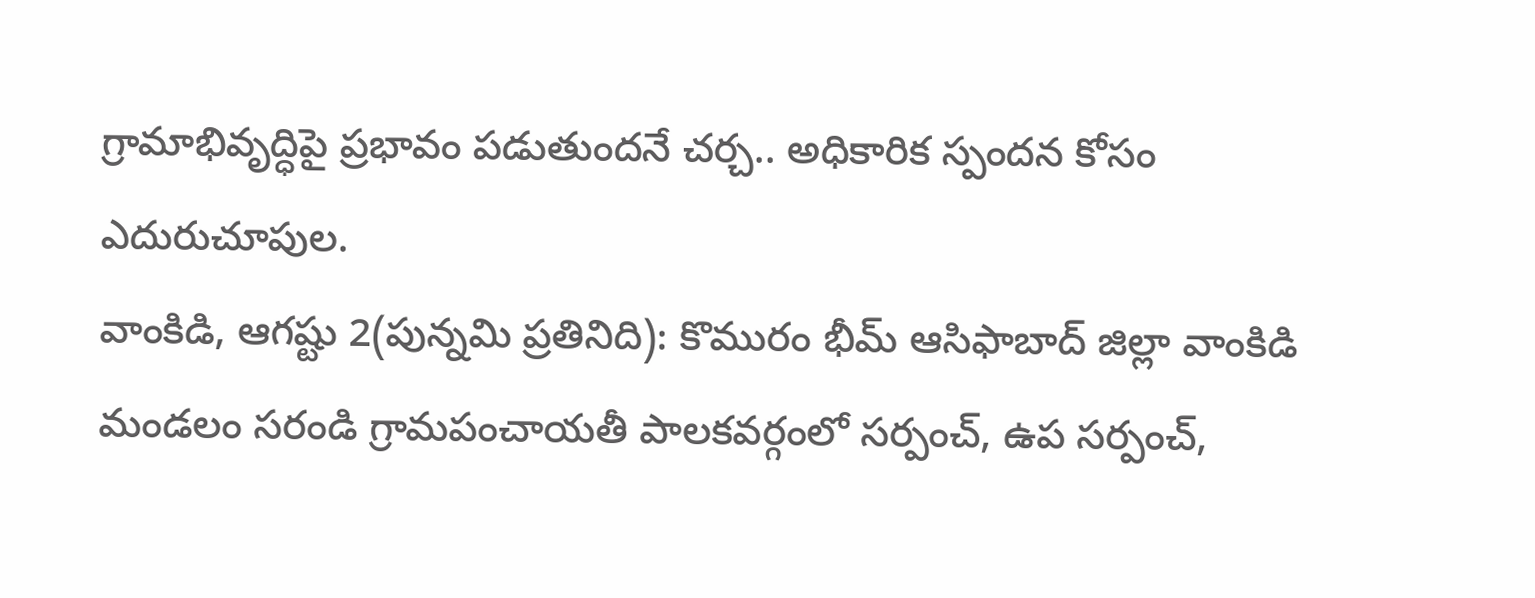గ్రామాభివృద్ధిపై ప్రభావం పడుతుందనే చర్చ.. అధికారిక స్పందన కోసం ఎదురుచూపుల.
వాంకిడి, ఆగష్టు 2(పున్నమి ప్రతినిది): కొమురం భీమ్ ఆసిఫాబాద్ జిల్లా వాంకిడి మండలం సరండి గ్రామపంచాయతీ పాలకవర్గంలో సర్పంచ్, ఉప సర్పంచ్,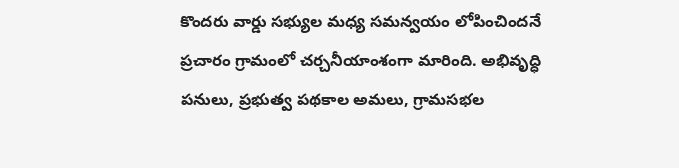కొందరు వార్డు సభ్యుల మధ్య సమన్వయం లోపించిందనే ప్రచారం గ్రామంలో చర్చనీయాంశంగా మారింది. అభివృద్ధి పనులు, ప్రభుత్వ పథకాల అమలు, గ్రామసభల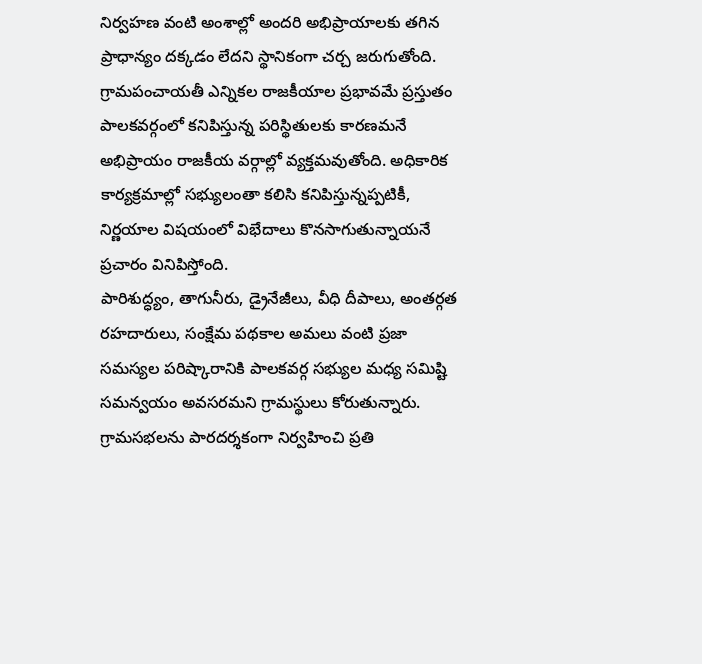నిర్వహణ వంటి అంశాల్లో అందరి అభిప్రాయాలకు తగిన ప్రాధాన్యం దక్కడం లేదని స్థానికంగా చర్చ జరుగుతోంది.
గ్రామపంచాయతీ ఎన్నికల రాజకీయాల ప్రభావమే ప్రస్తుతం పాలకవర్గంలో కనిపిస్తున్న పరిస్థితులకు కారణమనే అభిప్రాయం రాజకీయ వర్గాల్లో వ్యక్తమవుతోంది. అధికారిక కార్యక్రమాల్లో సభ్యులంతా కలిసి కనిపిస్తున్నప్పటికీ, నిర్ణయాల విషయంలో విభేదాలు కొనసాగుతున్నాయనే ప్రచారం వినిపిస్తోంది.
పారిశుద్ధ్యం, తాగునీరు, డ్రైనేజీలు, వీధి దీపాలు, అంతర్గత రహదారులు, సంక్షేమ పథకాల అమలు వంటి ప్రజా సమస్యల పరిష్కారానికి పాలకవర్గ సభ్యుల మధ్య సమిష్టి సమన్వయం అవసరమని గ్రామస్థులు కోరుతున్నారు. గ్రామసభలను పారదర్శకంగా నిర్వహించి ప్రతి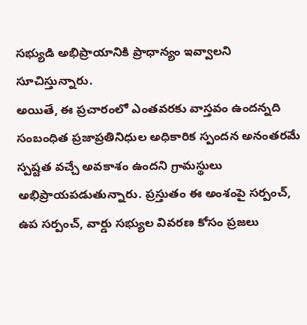సభ్యుడి అభిప్రాయానికి ప్రాధాన్యం ఇవ్వాలని సూచిస్తున్నారు.
అయితే, ఈ ప్రచారంలో ఎంతవరకు వాస్తవం ఉందన్నది సంబంధిత ప్రజాప్రతినిధుల అధికారిక స్పందన అనంతరమే స్పష్టత వచ్చే అవకాశం ఉందని గ్రామస్థులు అభిప్రాయపడుతున్నారు. ప్రస్తుతం ఈ అంశంపై సర్పంచ్, ఉప సర్పంచ్, వార్డు సభ్యుల వివరణ కోసం ప్రజలు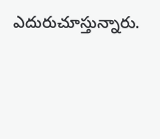ఎదురుచూస్తున్నారు.